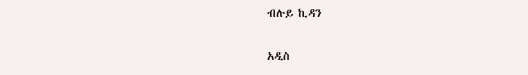ብሉይ ኪዳን

አዲስ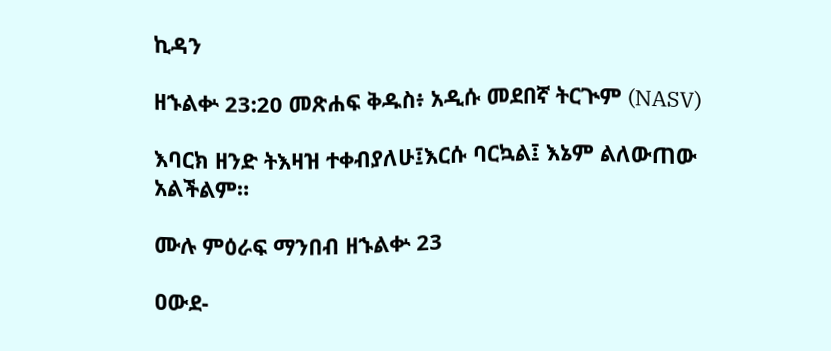ኪዳን

ዘኁልቍ 23:20 መጽሐፍ ቅዱስ፥ አዲሱ መደበኛ ትርጒም (NASV)

እባርክ ዘንድ ትእዛዝ ተቀብያለሁ፤እርሱ ባርኳል፤ እኔም ልለውጠው አልችልም።

ሙሉ ምዕራፍ ማንበብ ዘኁልቍ 23

ዐውደ-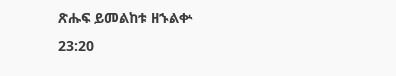ጽሑፍ ይመልከቱ ዘኁልቍ 23:20